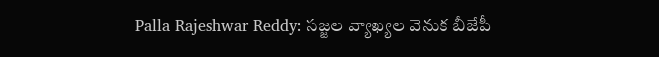Palla Rajeshwar Reddy: సజ్జల వ్యాఖ్యల వెనుక బీజేపీ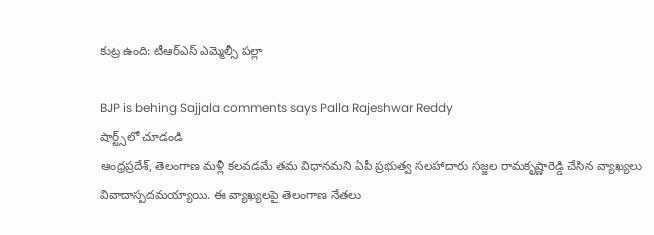కుట్ర ఉంది: టీఆర్ఎస్ ఎమ్మెల్సీ పల్లా

BJP is behing Sajjala comments says Palla Rajeshwar Reddy
షార్ట్స్‌లో చూడండి
ఆంధ్రప్రదేశ్, తెలంగాణ మళ్లీ కలవడమే తమ విధానమని ఏపీ ప్రభుత్వ సలహాదారు సజ్జల రామకృష్ణారెడ్డి చేసిన వ్యాఖ్యలు వివాదాస్పదమయ్యాయి. ఈ వ్యాఖ్యలపై తెలంగాణ నేతలు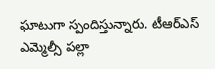ఘాటుగా స్పందిస్తున్నారు. టీఆర్ఎస్ ఎమ్మెల్సీ పల్లా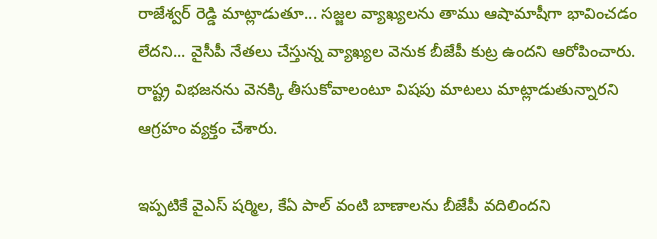రాజేశ్వర్ రెడ్డి మాట్లాడుతూ... సజ్జల వ్యాఖ్యలను తాము ఆషామాషీగా భావించడం లేదని... వైసీపీ నేతలు చేస్తున్న వ్యాఖ్యల వెనుక బీజేపీ కుట్ర ఉందని ఆరోపించారు. రాష్ట్ర విభజనను వెనక్కి తీసుకోవాలంటూ విషపు మాటలు మాట్లాడుతున్నారని ఆగ్రహం వ్యక్తం చేశారు.

ఇప్పటికే వైఎస్ షర్మిల, కేఏ పాల్ వంటి బాణాలను బీజేపీ వదిలిందని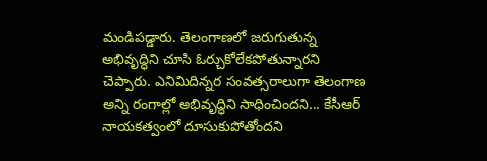మండిపడ్డారు. తెలంగాణలో జరుగుతున్న అభివృద్ధిని చూసి ఓర్చుకోలేకపోతున్నారని చెప్పారు. ఎనిమిదిన్నర సంవత్సరాలుగా తెలంగాణ అన్ని రంగాల్లో అభివృద్ధిని సాధించిందని... కేసీఆర్ నాయకత్వంలో దూసుకుపోతోందని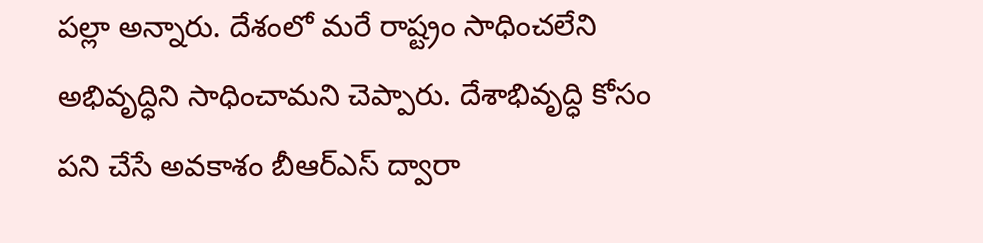పల్లా అన్నారు. దేశంలో మరే రాష్ట్రం సాధించలేని అభివృద్ధిని సాధించామని చెప్పారు. దేశాభివృద్ధి కోసం పని చేసే అవకాశం బీఆర్ఎస్ ద్వారా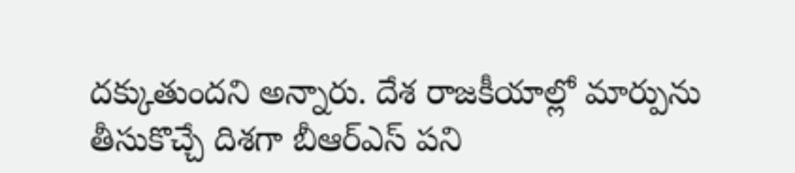దక్కుతుందని అన్నారు. దేశ రాజకీయాల్లో మార్పును తీసుకొచ్చే దిశగా బీఆర్ఎస్ పని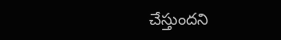చేస్తుందని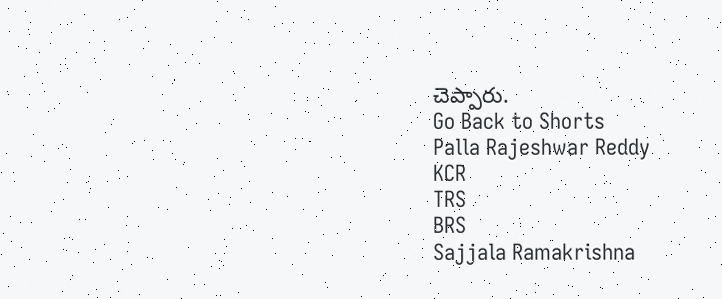చెప్పారు.
Go Back to Shorts
Palla Rajeshwar Reddy
KCR
TRS
BRS
Sajjala Ramakrishna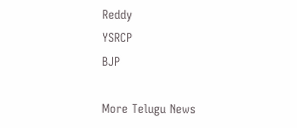Reddy
YSRCP
BJP

More Telugu News